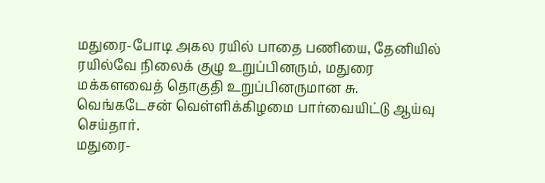மதுரை-போடி அகல ரயில் பாதை பணியை, தேனியில் ரயில்வே நிலைக் குழு உறுப்பினரும், மதுரை மக்களவைத் தொகுதி உறுப்பினருமான சு. வெங்கடேசன் வெள்ளிக்கிழமை பார்வையிட்டு ஆய்வு செய்தார்.
மதுரை-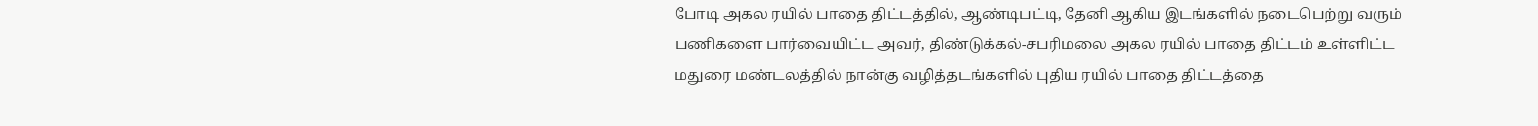போடி அகல ரயில் பாதை திட்டத்தில், ஆண்டிபட்டி, தேனி ஆகிய இடங்களில் நடைபெற்று வரும் பணிகளை பார்வையிட்ட அவர், திண்டுக்கல்-சபரிமலை அகல ரயில் பாதை திட்டம் உள்ளிட்ட மதுரை மண்டலத்தில் நான்கு வழித்தடங்களில் புதிய ரயில் பாதை திட்டத்தை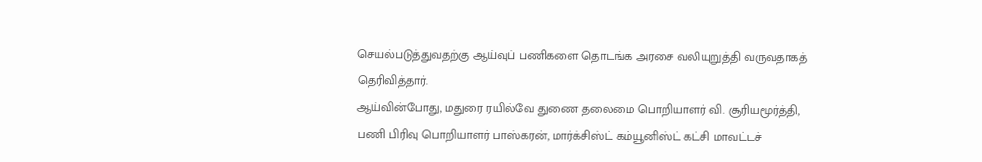செயல்படுத்துவதற்கு ஆய்வுப் பணிகளை தொடங்க அரசை வலியுறுத்தி வருவதாகத் தெரிவித்தார்.
ஆய்வின்போது, மதுரை ரயில்வே துணை தலைமை பொறியாளர் வி. சூரியமூர்த்தி, பணி பிரிவு பொறியாளர் பாஸ்கரன், மார்க்சிஸ்ட் கம்யூனிஸ்ட் கட்சி மாவட்டச்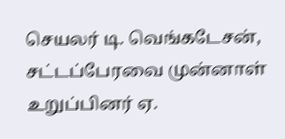செயலர் டி. வெங்கடேசன், சட்டப்பேரவை முன்னாள் உறுப்பினர் ஏ.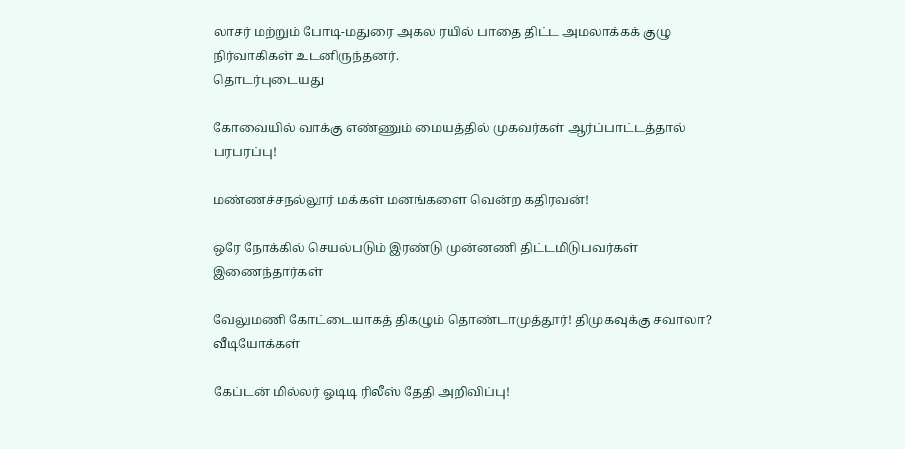லாசர் மற்றும் போடி-மதுரை அகல ரயில் பாதை திட்ட அமலாக்கக் குழு நிர்வாகிகள் உடனிருந்தனர்.
தொடர்புடையது

கோவையில் வாக்கு எண்ணும் மையத்தில் முகவர்கள் ஆர்ப்பாட்டத்தால் பரபரப்பு!

மண்ணச்சநல்லூர் மக்கள் மனங்களை வென்ற கதிரவன்!

ஒரே நோக்கில் செயல்படும் இரண்டு முன்னணி திட்டமிடுபவர்கள் இணைந்தார்கள்

வேலுமணி கோட்டையாகத் திகழும் தொண்டாமுத்தூர்! திமுகவுக்கு சவாலா?
வீடியோக்கள்

கேப்டன் மில்லர் ஓடிடி ரிலீஸ் தேதி அறிவிப்பு!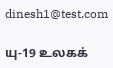dinesh1@test.com

யு-19 உலகக்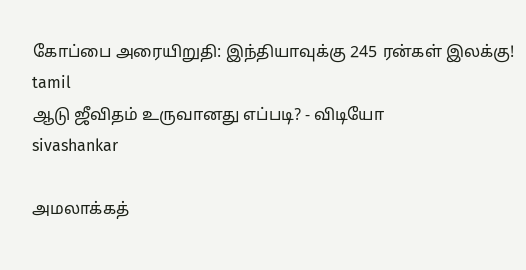கோப்பை அரையிறுதி: இந்தியாவுக்கு 245 ரன்கள் இலக்கு!
tamil
ஆடு ஜீவிதம் உருவானது எப்படி? - விடியோ
sivashankar

அமலாக்கத்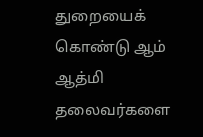துறையைக் கொண்டு ஆம் ஆத்மி தலைவர்களை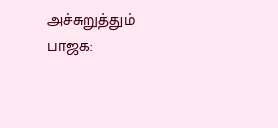அச்சுறுத்தும் பாஜக: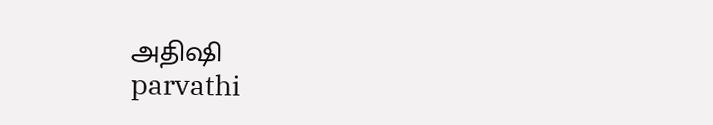அதிஷி
parvathi